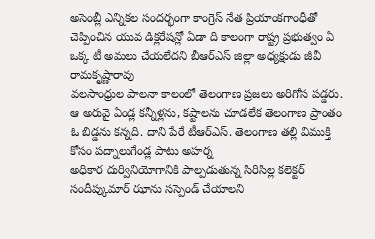అసెంబ్లీ ఎన్నికల సందర్భంగా కాంగ్రెస్ నేత ప్రియాంకగాంధీతో చెప్పించిన యువ డిక్లరేషన్లో ఏడా ది కాలంగా రాష్ట్ర ప్రభుత్వం ఏ ఒక్క టీ అమలు చేయలేదని బీఆర్ఎస్ జిల్లా అధ్యక్షుడు జీవీ రామకృష్ణారావు
వలసాంధ్రుల పాలనా కాలంలో తెలంగాణ ప్రజలు అరిగోస పడ్డరు. ఆ అరువై ఏండ్ల కన్నీళ్లను, కష్టాలను చూడలేక తెలంగాణ ప్రాంతం ఓ బిడ్డను కన్నది. దాని పేరే టీఆర్ఎస్. తెలంగాణ తల్లి విముక్తి కోసం పద్నాలుగేండ్ల పాటు అహర్న
అధికార దుర్వినియోగానికి పాల్పడుతున్న సిరిసిల్ల కలెక్టర్ సందీప్కుమార్ ఝాను సస్పెండ్ చేయాలని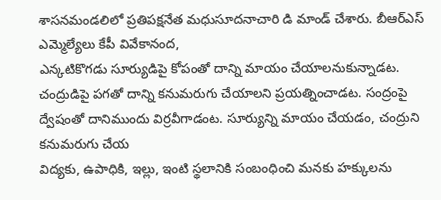శాసనమండలిలో ప్రతిపక్షనేత మధుసూదనాచారి డి మాండ్ చేశారు. బీఆర్ఎస్ ఎమ్మెల్యేలు కేపీ వివేకానంద,
ఎన్కటికొగడు సూర్యుడిపై కోపంతో దాన్ని మాయం చేయాలనుకున్నాడట. చంద్రుడిపై పగతో దాన్ని కనుమరుగు చేయాలని ప్రయత్నించాడట. సంద్రంపై ద్వేషంతో దానిముందు విర్రవీగాడంట. సూర్యున్ని మాయం చేయడం, చంద్రుని కనుమరుగు చేయ
విద్యకు, ఉపాధికి, ఇల్లు, ఇంటి స్థలానికి సంబంధించి మనకు హక్కులను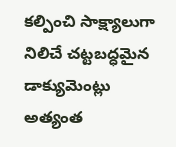కల్పించి సాక్ష్యాలుగా నిలిచే చట్టబద్ధమైన డాక్యుమెంట్లు అత్యంత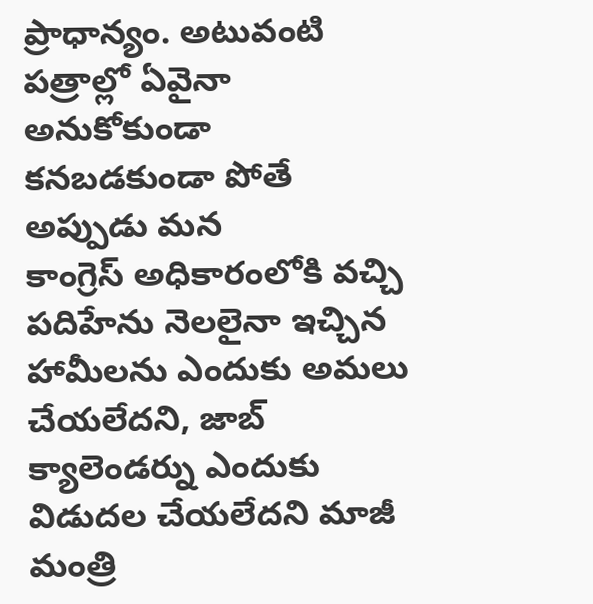ప్రాధాన్యం. అటువంటి పత్రాల్లో ఏవైనా అనుకోకుండా కనబడకుండా పోతే అప్పుడు మన
కాంగ్రెస్ అధికారంలోకి వచ్చి పదిహేను నెలలైనా ఇచ్చిన హామీలను ఎందుకు అమలు చేయలేదని, జాబ్ క్యాలెండర్ను ఎందుకు విడుదల చేయలేదని మాజీ మంత్రి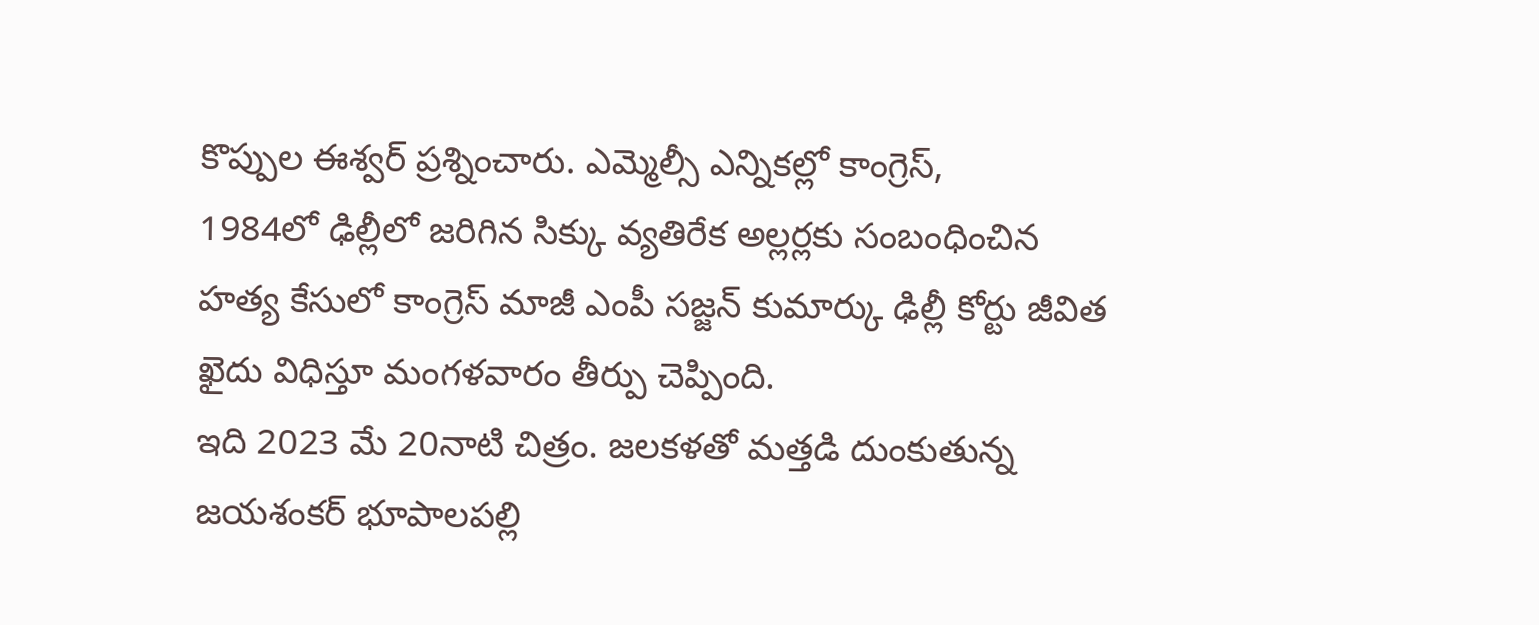కొప్పుల ఈశ్వర్ ప్రశ్నించారు. ఎమ్మెల్సీ ఎన్నికల్లో కాంగ్రెస్,
1984లో ఢిల్లీలో జరిగిన సిక్కు వ్యతిరేక అల్లర్లకు సంబంధించిన హత్య కేసులో కాంగ్రెస్ మాజీ ఎంపీ సజ్జన్ కుమార్కు ఢిల్లీ కోర్టు జీవిత ఖైదు విధిస్తూ మంగళవారం తీర్పు చెప్పింది.
ఇది 2023 మే 20నాటి చిత్రం. జలకళతో మత్తడి దుంకుతున్న జయశంకర్ భూపాలపల్లి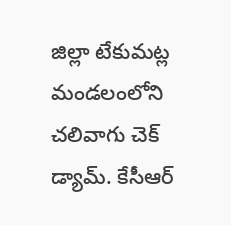జిల్లా టేకుమట్ల మండలంలోని చలివాగు చెక్ డ్యామ్. కేసీఆర్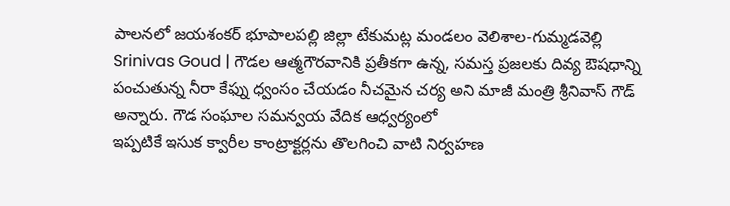పాలనలో జయశంకర్ భూపాలపల్లి జిల్లా టేకుమట్ల మండలం వెలిశాల-గుమ్మడవెల్లి
Srinivas Goud | గౌడల ఆత్మగౌరవానికి ప్రతీకగా ఉన్న, సమస్త ప్రజలకు దివ్య ఔషధాన్ని పంచుతున్న నీరా కేఫ్ను ధ్వంసం చేయడం నీచమైన చర్య అని మాజీ మంత్రి శ్రీనివాస్ గౌడ్ అన్నారు. గౌడ సంఘాల సమన్వయ వేదిక ఆధ్వర్యంలో
ఇప్పటికే ఇసుక క్వారీల కాంట్రాక్టర్లను తొలగించి వాటి నిర్వహణ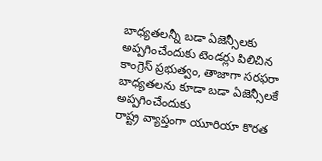బాధ్యతలన్నీ బడా ఏజెన్సీలకు అప్పగించేందుకు టెండర్లు పిలిచిన కాంగ్రెస్ ప్రభుత్వం, తాజాగా సరఫరా బాధ్యతలను కూడా బడా ఏజెన్సీలకే అప్పగించేందుకు
రాష్ట్ర వ్యాప్తంగా యూరియా కొరత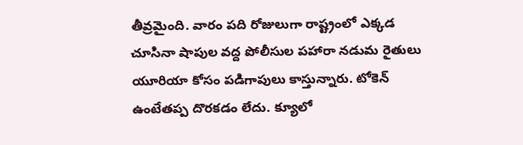తీవ్రమైంది. వారం పది రోజులుగా రాష్ట్రంలో ఎక్కడ చూసినా షాపుల వద్ద పోలీసుల పహారా నడుమ రైతులు యూరియా కోసం పడిగాపులు కాస్తున్నారు. టోకెన్ ఉంటేతప్ప దొరకడం లేదు. క్యూలో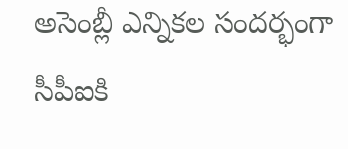అసెంబ్లీ ఎన్నికల సందర్భంగా సీపీఐకి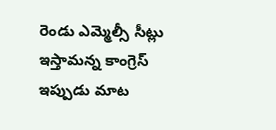రెండు ఎమ్మెల్సీ సీట్లు ఇస్తామన్న కాంగ్రెస్ ఇప్పుడు మాట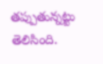తప్పుతున్నట్టు తెలిసింది.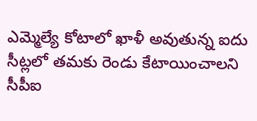ఎమ్మెల్యే కోటాలో ఖాళీ అవుతున్న ఐదు సీట్లలో తమకు రెండు కేటాయించాలని సీపీఐ